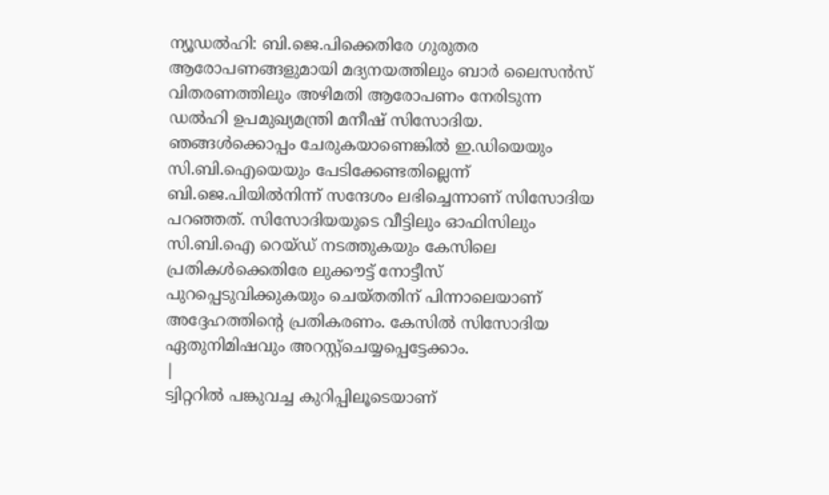ന്യൂഡൽഹി: ബി.ജെ.പിക്കെതിരേ ഗുരുതര ആരോപണങ്ങളുമായി മദ്യനയത്തിലും ബാർ ലൈസൻസ് വിതരണത്തിലും അഴിമതി ആരോപണം നേരിടുന്ന ഡൽഹി ഉപമുഖ്യമന്ത്രി മനീഷ് സിസോദിയ. ഞങ്ങൾക്കൊപ്പം ചേരുകയാണെങ്കിൽ ഇ.ഡിയെയും സി.ബി.ഐയെയും പേടിക്കേണ്ടതില്ലെന്ന് ബി.ജെ.പിയിൽനിന്ന് സന്ദേശം ലഭിച്ചെന്നാണ് സിസോദിയ പറഞ്ഞത്. സിസോദിയയുടെ വീട്ടിലും ഓഫിസിലും സി.ബി.ഐ റെയ്ഡ് നടത്തുകയും കേസിലെ പ്രതികൾക്കെതിരേ ലുക്കൗട്ട് നോട്ടീസ് പുറപ്പെടുവിക്കുകയും ചെയ്തതിന് പിന്നാലെയാണ് അദ്ദേഹത്തിന്റെ പ്രതികരണം. കേസിൽ സിസോദിയ ഏതുനിമിഷവും അറസ്റ്റ്ചെയ്യപ്പെട്ടേക്കാം.
|
ട്വിറ്ററിൽ പങ്കുവച്ച കുറിപ്പിലൂടെയാണ്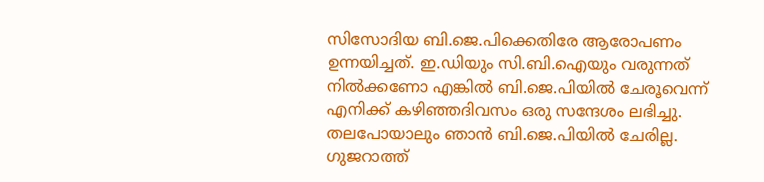സിസോദിയ ബി.ജെ.പിക്കെതിരേ ആരോപണം ഉന്നയിച്ചത്. ഇ.ഡിയും സി.ബി.ഐയും വരുന്നത് നിൽക്കണോ എങ്കിൽ ബി.ജെ.പിയിൽ ചേരൂവെന്ന് എനിക്ക് കഴിഞ്ഞദിവസം ഒരു സന്ദേശം ലഭിച്ചു. തലപോയാലും ഞാൻ ബി.ജെ.പിയിൽ ചേരില്ല. ഗുജറാത്ത്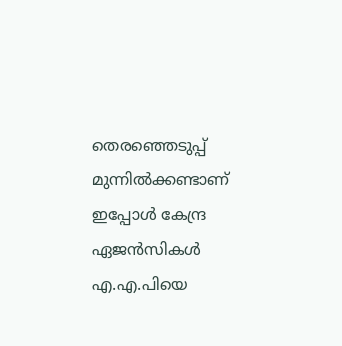തെരഞ്ഞെടുപ്പ് മുന്നിൽക്കണ്ടാണ് ഇപ്പോൾ കേന്ദ്ര ഏജൻസികൾ എ.എ.പിയെ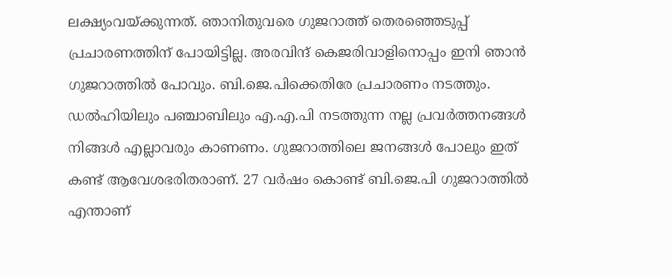ലക്ഷ്യംവയ്ക്കുന്നത്. ഞാനിതുവരെ ഗുജറാത്ത് തെരഞ്ഞെടുപ്പ് പ്രചാരണത്തിന് പോയിട്ടില്ല. അരവിന്ദ് കെജരിവാളിനൊപ്പം ഇനി ഞാൻ ഗുജറാത്തിൽ പോവും. ബി.ജെ.പിക്കെതിരേ പ്രചാരണം നടത്തും. ഡൽഹിയിലും പഞ്ചാബിലും എ.എ.പി നടത്തുന്ന നല്ല പ്രവർത്തനങ്ങൾ നിങ്ങൾ എല്ലാവരും കാണണം. ഗുജറാത്തിലെ ജനങ്ങൾ പോലും ഇത് കണ്ട് ആവേശഭരിതരാണ്. 27 വർഷം കൊണ്ട് ബി.ജെ.പി ഗുജറാത്തിൽ എന്താണ്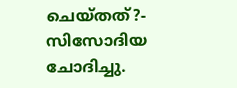ചെയ്തത്?- സിസോദിയ ചോദിച്ചു.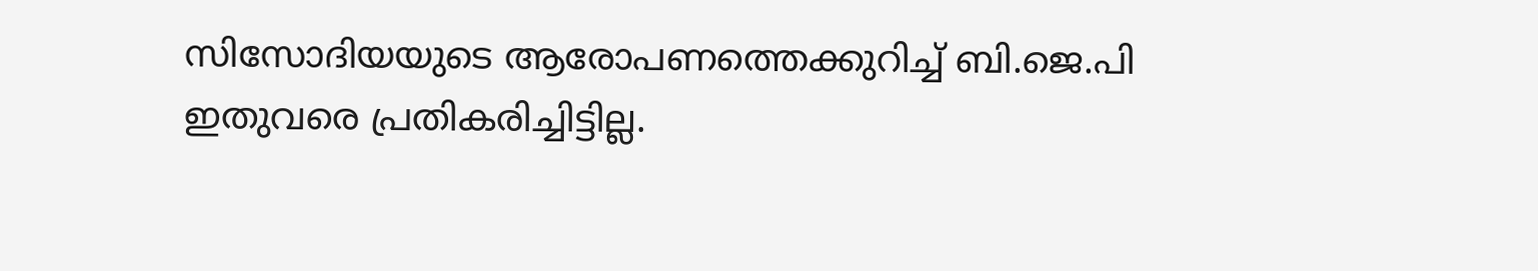സിസോദിയയുടെ ആരോപണത്തെക്കുറിച്ച് ബി.ജെ.പി ഇതുവരെ പ്രതികരിച്ചിട്ടില്ല.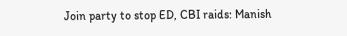Join party to stop ED, CBI raids: Manish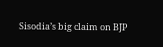Sisodia’s big claim on BJP